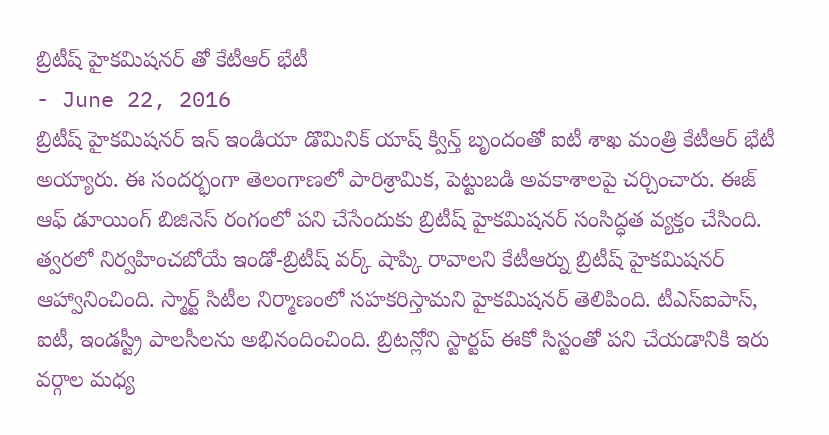బ్రిటీష్ హైకమిషనర్ తో కేటీఆర్ భేటీ
- June 22, 2016
బ్రిటీష్ హైకమిషనర్ ఇన్ ఇండియా డొమినిక్ యాష్ క్విన్త్ బృందంతో ఐటీ శాఖ మంత్రి కేటీఆర్ భేటీ అయ్యారు. ఈ సందర్భంగా తెలంగాణలో పారిశ్రామిక, పెట్టుబడి అవకాశాలపై చర్చించారు. ఈజ్ ఆఫ్ డూయింగ్ బిజినెస్ రంగంలో పని చేసేందుకు బ్రిటీష్ హైకమిషనర్ సంసిద్ధత వ్యక్తం చేసింది. త్వరలో నిర్వహించబోయే ఇండో-బ్రిటీష్ వర్క్ షాప్కి రావాలని కేటీఆర్ను బ్రిటీష్ హైకమిషనర్ ఆహ్వానించింది. స్మార్ట్ సిటీల నిర్మాణంలో సహకరిస్తామని హైకమిషనర్ తెలిపింది. టీఎస్ఐపాస్, ఐటీ, ఇండస్ట్రీ పాలసీలను అభినందించింది. బ్రిటన్లోని స్టార్టప్ ఈకో సిస్టంతో పని చేయడానికి ఇరు వర్గాల మధ్య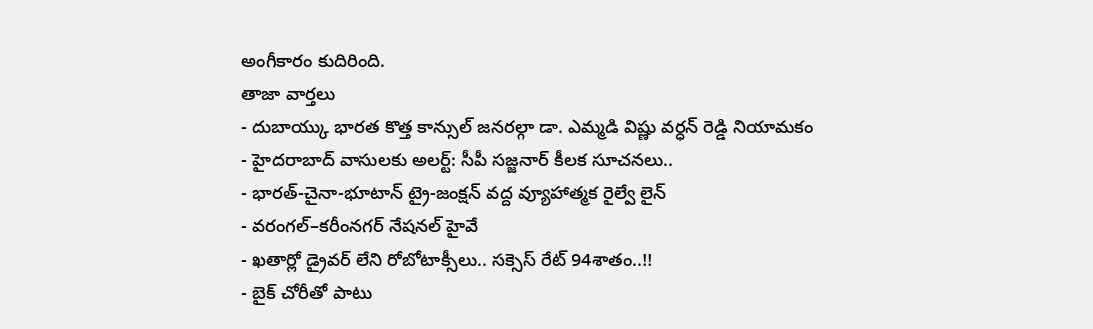అంగీకారం కుదిరింది.
తాజా వార్తలు
- దుబాయ్కు భారత కొత్త కాన్సుల్ జనరల్గా డా. ఎమ్మడి విష్ణు వర్ధన్ రెడ్డి నియామకం
- హైదరాబాద్ వాసులకు అలర్ట్: సీపీ సజ్జనార్ కీలక సూచనలు..
- భారత్-చైనా-భూటాన్ ట్రై-జంక్షన్ వద్ద వ్యూహాత్మక రైల్వే లైన్
- వరంగల్–కరీంనగర్ నేషనల్ హైవే
- ఖతార్లో డ్రైవర్ లేని రోబోటాక్సీలు.. సక్సెస్ రేట్ 94శాతం..!!
- బైక్ చోరీతో పాటు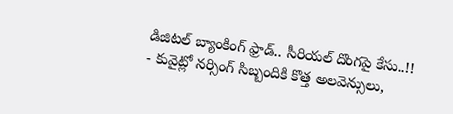డిజిటల్ బ్యాంకింగ్ ఫ్రాడ్.. సీరియల్ దొంగపై కేసు..!!
- కువైట్లో నర్సింగ్ సిబ్బందికి కొత్త అలవెన్సులు,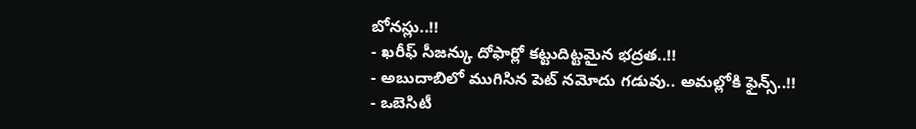బోనస్లు..!!
- ఖరీఫ్ సీజన్కు దోఫార్లో కట్టుదిట్టమైన భద్రత..!!
- అబుదాబిలో ముగిసిన పెట్ నమోదు గడువు.. అమల్లోకి ఫైన్స్..!!
- ఒబెసిటీ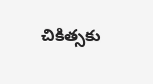చికిత్సకు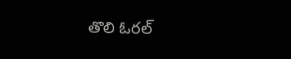తొలి ఓరల్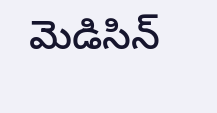మెడిసిన్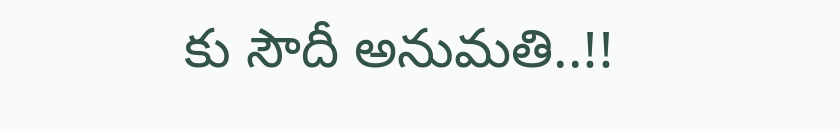కు సౌదీ అనుమతి..!!